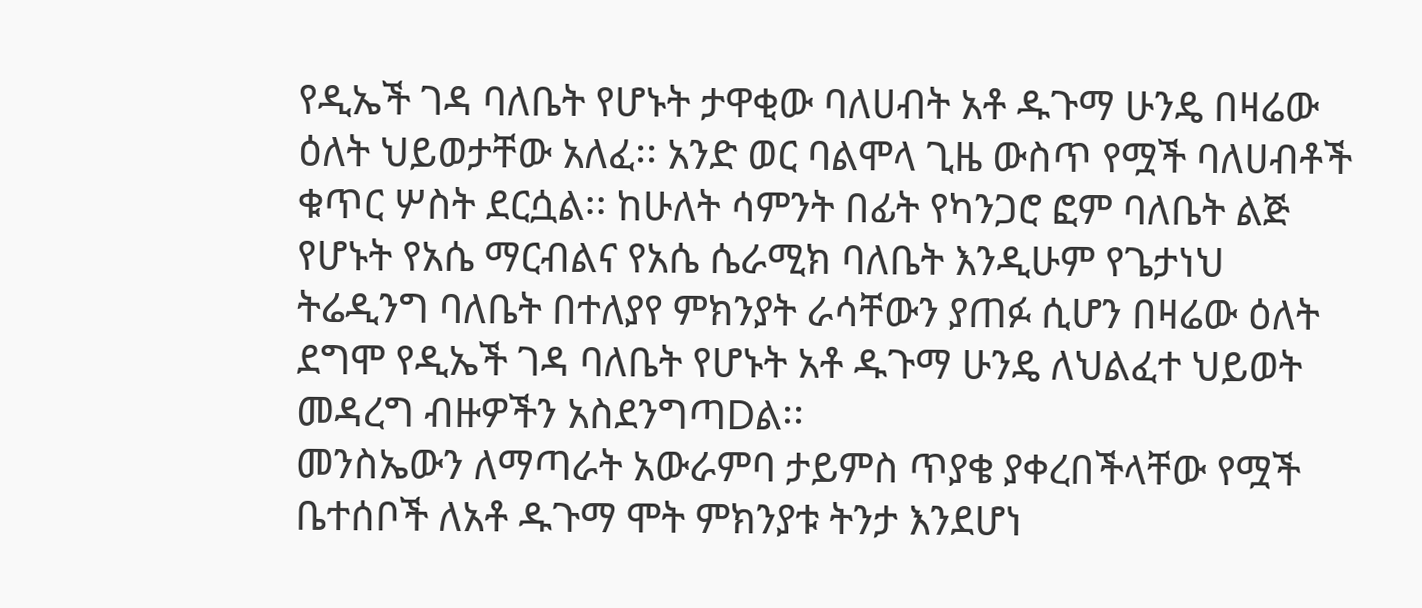የዲኤች ገዳ ባለቤት የሆኑት ታዋቂው ባለሀብት አቶ ዱጉማ ሁንዴ በዛሬው ዕለት ህይወታቸው አለፈ፡፡ አንድ ወር ባልሞላ ጊዜ ውስጥ የሟች ባለሀብቶች ቁጥር ሦስት ደርሷል፡፡ ከሁለት ሳምንት በፊት የካንጋሮ ፎም ባለቤት ልጅ የሆኑት የአሴ ማርብልና የአሴ ሴራሚክ ባለቤት እንዲሁም የጌታነህ ትሬዲንግ ባለቤት በተለያየ ምክንያት ራሳቸውን ያጠፉ ሲሆን በዛሬው ዕለት ደግሞ የዲኤች ገዳ ባለቤት የሆኑት አቶ ዱጉማ ሁንዴ ለህልፈተ ህይወት መዳረግ ብዙዎችን አስደንግጣDል፡፡
መንስኤውን ለማጣራት አውራምባ ታይምስ ጥያቄ ያቀረበችላቸው የሟች ቤተሰቦች ለአቶ ዱጉማ ሞት ምክንያቱ ትንታ እንደሆነ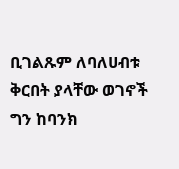ቢገልጹም ለባለሀብቱ ቅርበት ያላቸው ወገኖች ግን ከባንክ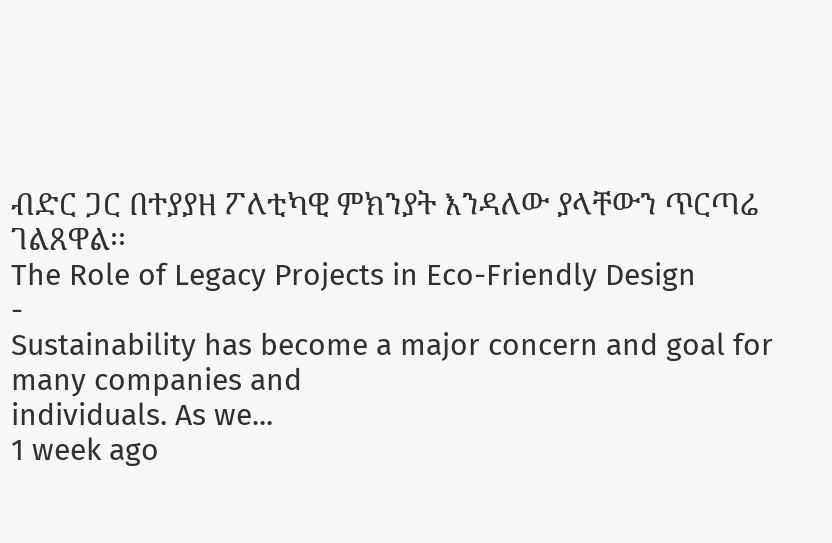ብድር ጋር በተያያዘ ፖለቲካዊ ምክንያት እንዳለው ያላቸውን ጥርጣሬ ገልጸዋል፡፡
The Role of Legacy Projects in Eco-Friendly Design
-
Sustainability has become a major concern and goal for many companies and
individuals. As we...
1 week ago